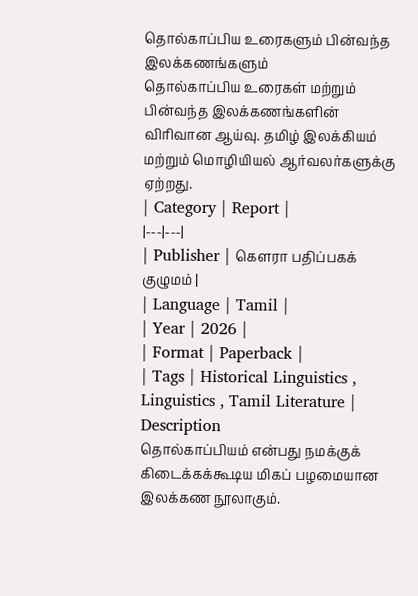தொல்காப்பிய உரைகளும் பின்வந்த இலக்கணங்களும்
தொல்காப்பிய உரைகள் மற்றும் பின்வந்த இலக்கணங்களின் விரிவான ஆய்வு. தமிழ் இலக்கியம் மற்றும் மொழியியல் ஆர்வலர்களுக்கு ஏற்றது.
| Category | Report |
|---|---|
| Publisher | கௌரா பதிப்பகக் குழுமம் |
| Language | Tamil |
| Year | 2026 |
| Format | Paperback |
| Tags | Historical Linguistics , Linguistics , Tamil Literature |
Description
தொல்காப்பியம் என்பது நமக்குக் கிடைக்கக்கூடிய மிகப் பழமையான இலக்கண நூலாகும்.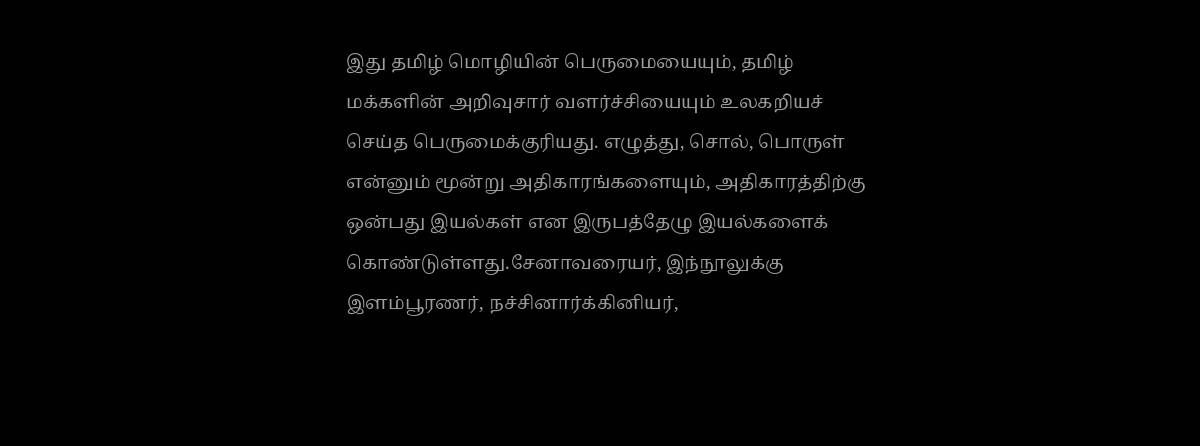இது தமிழ் மொழியின் பெருமையையும், தமிழ் மக்களின் அறிவுசார் வளர்ச்சியையும் உலகறியச் செய்த பெருமைக்குரியது. எழுத்து, சொல், பொருள் என்னும் மூன்று அதிகாரங்களையும், அதிகாரத்திற்கு ஒன்பது இயல்கள் என இருபத்தேழு இயல்களைக் கொண்டுள்ளது.சேனாவரையர், இந்நூலுக்கு இளம்பூரணர், நச்சினார்க்கினியர்,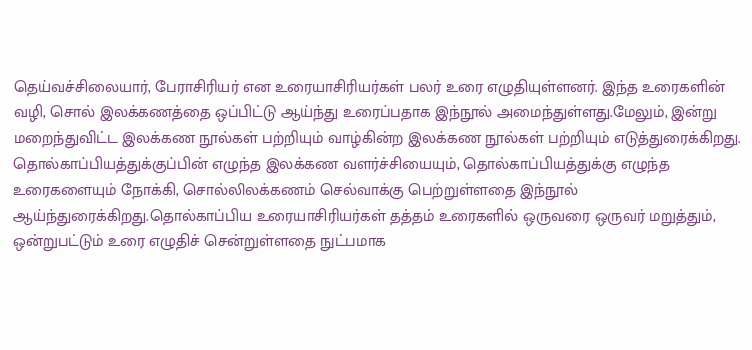தெய்வச்சிலையார், பேராசிரியர் என உரையாசிரியர்கள் பலர் உரை எழுதியுள்ளனர். இந்த உரைகளின் வழி, சொல் இலக்கணத்தை ஒப்பிட்டு ஆய்ந்து உரைப்பதாக இந்நூல் அமைந்துள்ளது.மேலும், இன்று மறைந்துவிட்ட இலக்கண நூல்கள் பற்றியும் வாழ்கின்ற இலக்கண நூல்கள் பற்றியும் எடுத்துரைக்கிறது. தொல்காப்பியத்துக்குப்பின் எழுந்த இலக்கண வளர்ச்சியையும், தொல்காப்பியத்துக்கு எழுந்த உரைகளையும் நோக்கி, சொல்லிலக்கணம் செல்வாக்கு பெற்றுள்ளதை இந்நூல் ஆய்ந்துரைக்கிறது.தொல்காப்பிய உரையாசிரியர்கள் தத்தம் உரைகளில் ஒருவரை ஒருவர் மறுத்தும், ஒன்றுபட்டும் உரை எழுதிச் சென்றுள்ளதை நுட்பமாக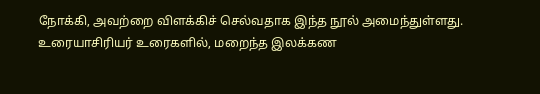நோக்கி, அவற்றை விளக்கிச் செல்வதாக இந்த நூல் அமைந்துள்ளது. உரையாசிரியர் உரைகளில், மறைந்த இலக்கண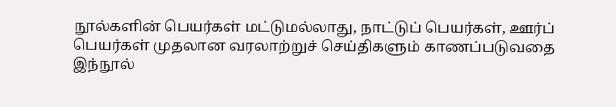நூல்களின் பெயர்கள் மட்டுமல்லாது, நாட்டுப் பெயர்கள், ஊர்ப் பெயர்கள் முதலான வரலாற்றுச் செய்திகளும் காணப்படுவதை இந்நூல்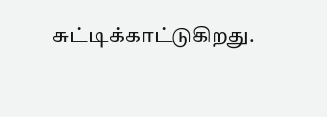சுட்டிக்காட்டுகிறது.